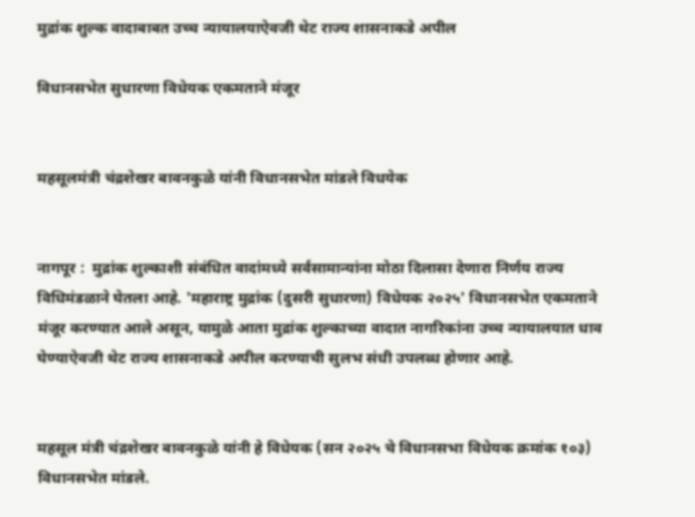मुद्रांक शुल्क वादाबाबत उच्च न्यायालयाऐवजी थेट राज्य शासनाकडे अपील

विधानसभेत सुधारणा विधेयक एकमताने मंजूर


महसूलमंत्री चंद्रशेखर बावनकुळे यांनी विधानसभेत मांडले विधयेक


नागपूर :  मुद्रांक शुल्काशी संबंधित वादांमध्ये सर्वसामान्यांना मोठा दिलासा देणारा निर्णय राज्य विधिमंडळाने घेतला आहे. 'महाराष्ट्र मुद्रांक (दुसरी सुधारणा) विधेयक २०२५' विधानसभेत एकमताने मंजूर करण्यात आले असून, यामुळे आता मुद्रांक शुल्काच्या वादात नागरिकांना उच्च न्यायालयात धाव घेण्याऐवजी थेट राज्य शासनाकडे अपील करण्याची सुलभ संधी उपलब्ध होणार आहे.


महसूल मंत्री चंद्रशेखर बावनकुळे यांनी हे विधेयक (सन २०२५ चे विधानसभा विधेयक क्रमांक १०३) विधानसभेत मांडले.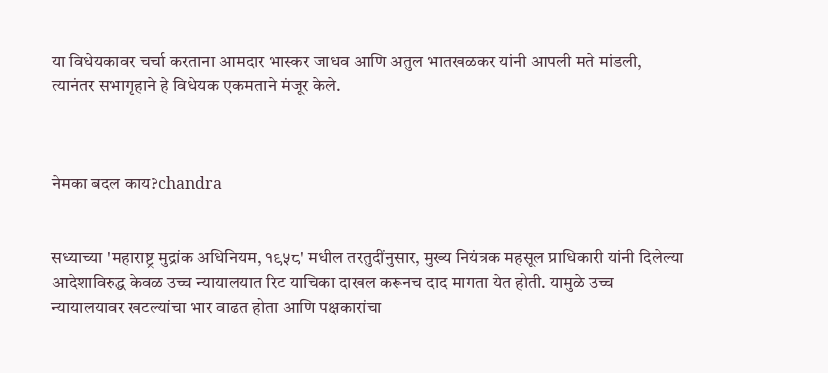या विधेयकावर चर्चा करताना आमदार भास्कर जाधव आणि अतुल भातखळकर यांनी आपली मते मांडली, त्यानंतर सभागृहाने हे विधेयक एकमताने मंजूर केले.



नेमका बदल काय?chandra


सध्याच्या 'महाराष्ट्र मुद्रांक अधिनियम, १९५८' मधील तरतुदींनुसार, मुख्य नियंत्रक महसूल प्राधिकारी यांनी दिलेल्या आदेशाविरुद्ध केवळ उच्च न्यायालयात रिट याचिका दाखल करूनच दाद मागता येत होती. यामुळे उच्च न्यायालयावर खटल्यांचा भार वाढत होता आणि पक्षकारांचा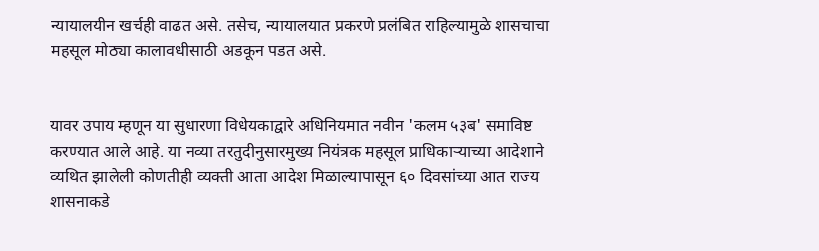न्यायालयीन खर्चही वाढत असे. तसेच, न्यायालयात प्रकरणे प्रलंबित राहिल्यामुळे शासचाचा महसूल मोठ्या कालावधीसाठी अडकून पडत असे.


यावर उपाय म्हणून या सुधारणा विधेयकाद्वारे अधिनियमात नवीन 'कलम ५३ब' समाविष्ट करण्यात आले आहे. या नव्या तरतुदीनुसारमुख्य नियंत्रक महसूल प्राधिकाऱ्याच्या आदेशाने व्यथित झालेली कोणतीही व्यक्ती आता आदेश मिळाल्यापासून ६० दिवसांच्या आत राज्य शासनाकडे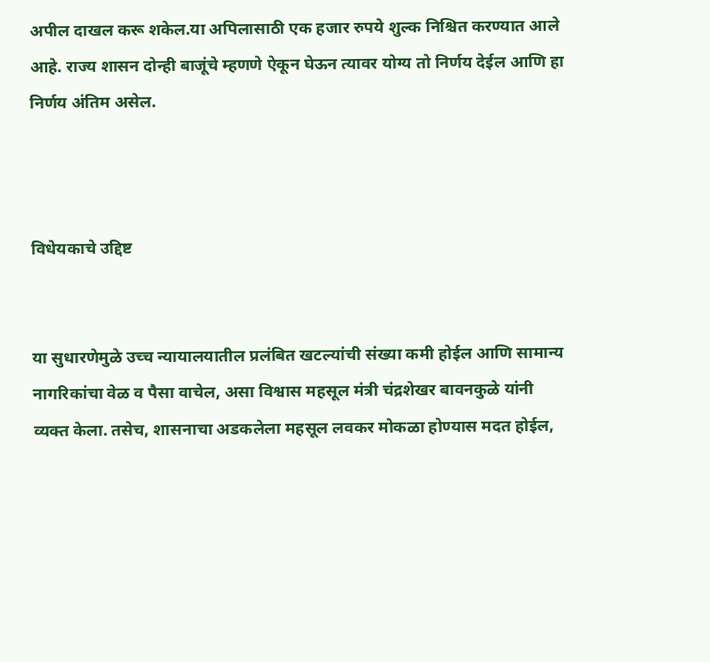अपील दाखल करू शकेल.या अपिलासाठी एक हजार रुपये शुल्क निश्चित करण्यात आले आहे. राज्य शासन दोन्ही बाजूंचे म्हणणे ऐकून घेऊन त्यावर योग्य तो निर्णय देईल आणि हा निर्णय अंतिम असेल.



विधेयकाचे उद्दिष्ट


या सुधारणेमुळे उच्च न्यायालयातील प्रलंबित खटल्यांची संख्या कमी होईल आणि सामान्य नागरिकांचा वेळ व पैसा वाचेल, असा विश्वास महसूल मंत्री चंद्रशेखर बावनकुळे यांनी व्यक्त केला. तसेच, शासनाचा अडकलेला महसूल लवकर मोकळा होण्यास मदत होईल,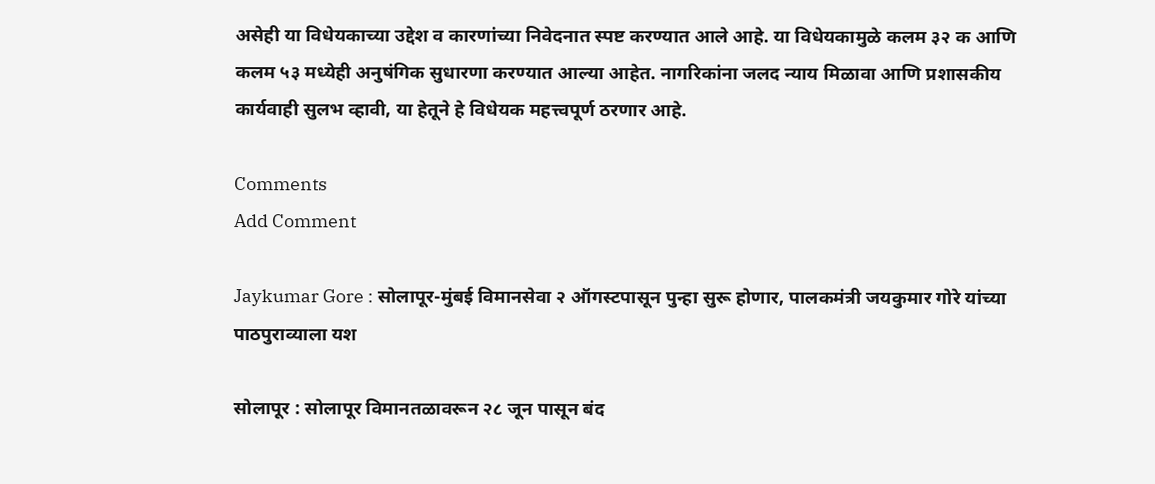असेही या विधेयकाच्या उद्देश व कारणांच्या निवेदनात स्पष्ट करण्यात आले आहे. या विधेयकामुळे कलम ३२ क आणि कलम ५३ मध्येही अनुषंगिक सुधारणा करण्यात आल्या आहेत. नागरिकांना जलद न्याय मिळावा आणि प्रशासकीय कार्यवाही सुलभ व्हावी, या हेतूने हे विधेयक महत्त्वपूर्ण ठरणार आहे.

Comments
Add Comment

Jaykumar Gore : सोलापूर-मुंबई विमानसेवा २ ऑगस्टपासून पुन्हा सुरू होणार, पालकमंत्री जयकुमार गोरे यांच्या पाठपुराव्याला यश

सोलापूर : सोलापूर विमानतळावरून २८ जून पासून बंद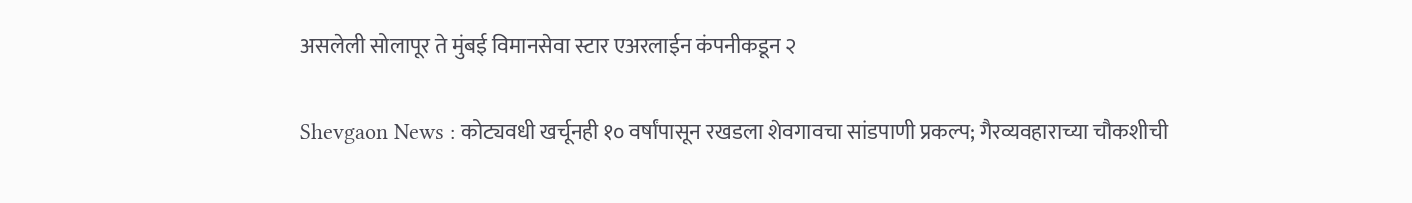असलेली सोलापूर ते मुंबई विमानसेवा स्टार एअरलाईन कंपनीकडून २

Shevgaon News : कोट्यवधी खर्चूनही १० वर्षांपासून रखडला शेवगावचा सांडपाणी प्रकल्प; गैरव्यवहाराच्या चौकशीची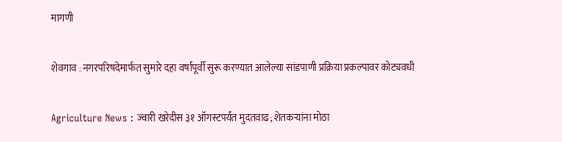मागणी

शेवगाव : नगरपरिषदेमार्फत सुमारे दहा वर्षांपूर्वी सुरू करण्यात आलेल्या सांडपाणी प्रक्रिया प्रकल्पावर कोट्यवधी

Agriculture News : ज्वारी खरेदीस ३१ ऑगस्टपर्यंत मुदतवाढ; शेतकऱ्यांना मोठा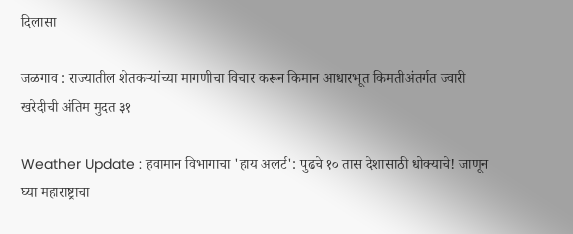दिलासा

जळगाव : राज्यातील शेतकऱ्यांच्या मागणीचा विचार करून किमान आधारभूत किमतीअंतर्गत ज्वारी खरेदीची अंतिम मुदत ३१

Weather Update : हवामान विभागाचा 'हाय अलर्ट': पुढचे १० तास देशासाठी धोक्याचे! जाणून घ्या महाराष्ट्राचा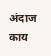अंदाज काय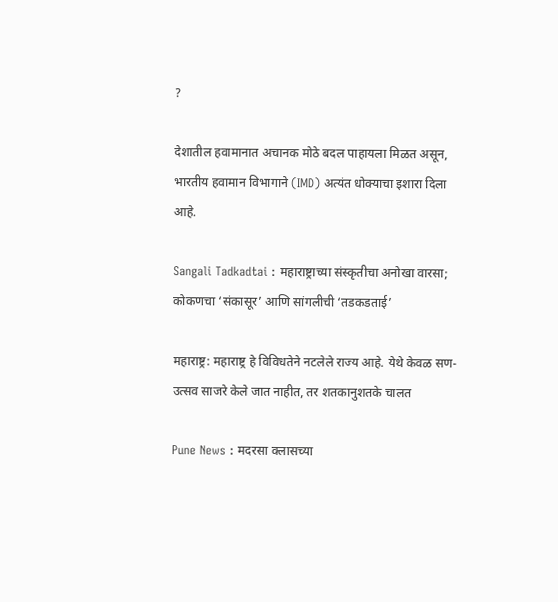?

देशातील हवामानात अचानक मोठे बदल पाहायला मिळत असून, भारतीय हवामान विभागाने (IMD) अत्यंत धोक्याचा इशारा दिला आहे.

Sangali Tadkadtai : महाराष्ट्राच्या संस्कृतीचा अनोखा वारसा; कोकणचा ‘संकासूर’ आणि सांगलीची ‘तडकडताई’

महाराष्ट्र: महाराष्ट्र हे विविधतेने नटलेले राज्य आहे. येथे केवळ सण-उत्सव साजरे केले जात नाहीत, तर शतकानुशतके चालत

Pune News : मदरसा क्लासच्या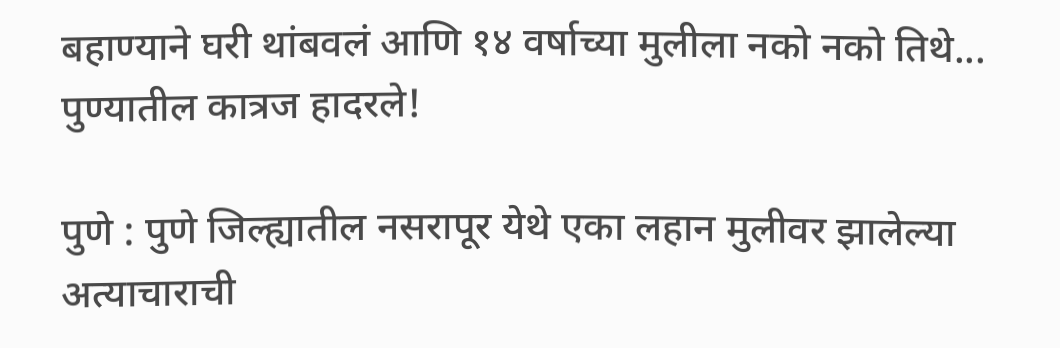बहाण्याने घरी थांबवलं आणि १४ वर्षाच्या मुलीला नको नको तिथे... पुण्यातील कात्रज हादरले!

पुणे : पुणे जिल्ह्यातील नसरापूर येथे एका लहान मुलीवर झालेल्या अत्याचाराची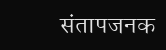संतापजनक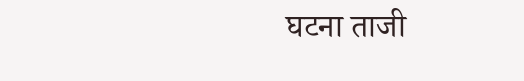घटना ताजी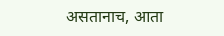असतानाच, आता